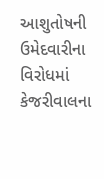આશુતોષની ઉમેદવારીના વિરોધમાં કેજરીવાલના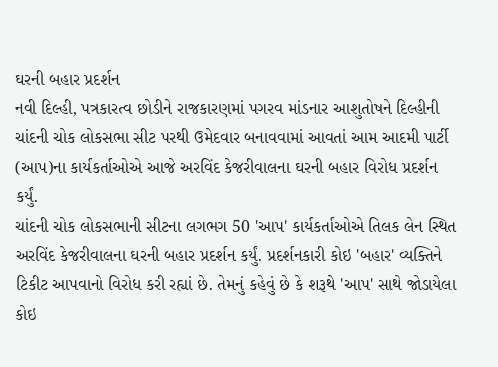ઘરની બહાર પ્રદર્શન
નવી દિલ્હી, પત્રકારત્વ છોડીને રાજકારણમાં પગરવ માંડનાર આશુતોષને દિલ્હીની ચાંદની ચોક લોકસભા સીટ પરથી ઉમેદવાર બનાવવામાં આવતાં આમ આદમી પાર્ટી (આપ)ના કાર્યકર્તાઓએ આજે અરવિંદ કેજરીવાલના ઘરની બહાર વિરોધ પ્રદર્શન કર્યું.
ચાંદની ચોક લોકસભાની સીટના લગભગ 50 'આપ' કાર્યકર્તાઓએ તિલક લેન સ્થિત અરવિંદ કેજરીવાલના ઘરની બહાર પ્રદર્શન કર્યું. પ્રદર્શનકારી કોઇ 'બહાર' વ્યક્તિને ટિકીટ આપવાનો વિરોધ કરી રહ્યાં છે. તેમનું કહેવું છે કે શરૂથે 'આપ' સાથે જોડાયેલા કોઇ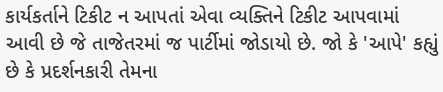કાર્યકર્તાને ટિકીટ ન આપતાં એવા વ્યક્તિને ટિકીટ આપવામાં આવી છે જે તાજેતરમાં જ પાર્ટીમાં જોડાયો છે. જો કે 'આપે' કહ્યું છે કે પ્રદર્શનકારી તેમના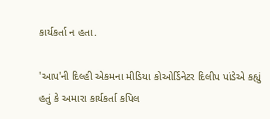કાર્યકર્તા ન હતા.

'આપ'ની દિલ્હી એકમના મીડિયા કોઓર્ડિનેટર દિલીપ પાંડેએ કહ્યું હતું કે અમારા કાર્યકર્તા કપિલ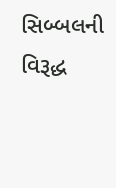સિબ્બલની વિરૂદ્ધ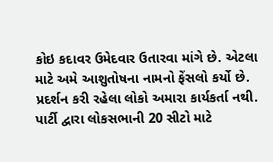કોઇ કદાવર ઉમેદવાર ઉતારવા માંગે છે. એટલા માટે અમે આશુતોષના નામનો ફેંસલો કર્યો છે. પ્રદર્શન કરી રહેલા લોકો અમારા કાર્યકર્તા નથી. પાર્ટી દ્વારા લોકસભાની 20 સીટો માટે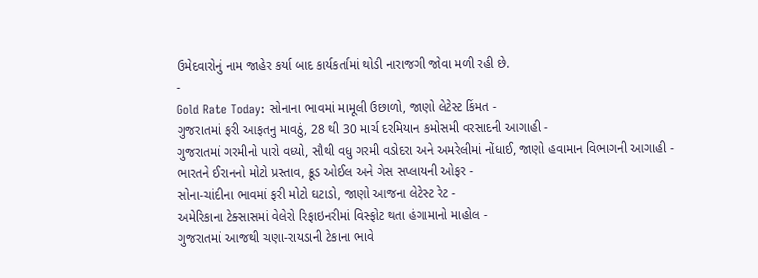ઉમેદવારોનું નામ જાહેર કર્યા બાદ કાર્યકર્તામાં થોડી નારાજગી જોવા મળી રહી છે.
-
Gold Rate Today: સોનાના ભાવમાં મામૂલી ઉછાળો, જાણો લેટેસ્ટ કિંમત -
ગુજરાતમાં ફરી આફતનુ માવઠું, 28 થી 30 માર્ચ દરમિયાન કમોસમી વરસાદની આગાહી -
ગુજરાતમાં ગરમીનો પારો વધ્યો, સૌથી વધુ ગરમી વડોદરા અને અમરેલીમાં નોંધાઈ, જાણો હવામાન વિભાગની આગાહી -
ભારતને ઈરાનનો મોટો પ્રસ્તાવ, ક્રૂડ ઓઈલ અને ગેસ સપ્લાયની ઓફર -
સોના-ચાંદીના ભાવમાં ફરી મોટો ઘટાડો, જાણો આજના લેટેસ્ટ રેટ -
અમેરિકાના ટેક્સાસમાં વેલેરો રિફાઇનરીમાં વિસ્ફોટ થતા હંગામાનો માહોલ -
ગુજરાતમાં આજથી ચણા-રાયડાની ટેકાના ભાવે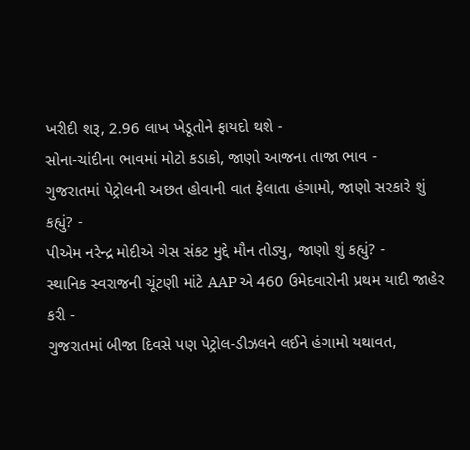ખરીદી શરૂ, 2.96 લાખ ખેડૂતોને ફાયદો થશે -
સોના-ચાંદીના ભાવમાં મોટો કડાકો, જાણો આજના તાજા ભાવ -
ગુજરાતમાં પેટ્રોલની અછત હોવાની વાત ફેલાતા હંગામો, જાણો સરકારે શું કહ્યું? -
પીએમ નરેન્દ્ર મોદીએ ગેસ સંકટ મુદ્દે મૌન તોડ્યુ, જાણો શું કહ્યું? -
સ્થાનિક સ્વરાજની ચૂંટણી માંટે AAP એ 460 ઉમેદવારોની પ્રથમ યાદી જાહેર કરી -
ગુજરાતમાં બીજા દિવસે પણ પેટ્રોલ-ડીઝલને લઈને હંગામો યથાવત,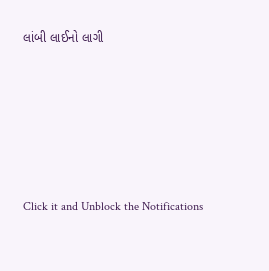લાંબી લાઈનો લાગી







Click it and Unblock the Notifications